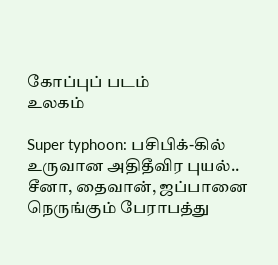கோப்புப் படம்
உலகம்

Super typhoon: பசிபிக்-கில் உருவான அதிதீவிர புயல்.. சீனா, தைவான், ஜப்பானை நெருங்கும் பேராபத்து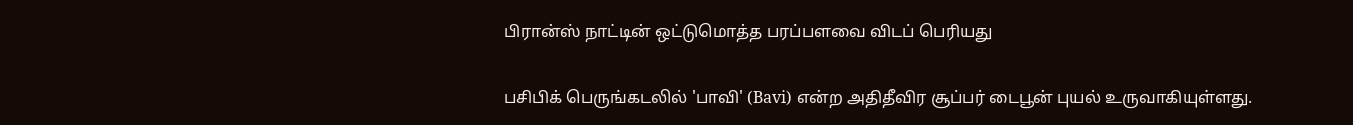பிரான்ஸ் நாட்டின் ஒட்டுமொத்த பரப்பளவை விடப் பெரியது

பசிபிக் பெருங்கடலில் 'பாவி' (Bavi) என்ற அதிதீவிர சூப்பர் டைபூன் புயல் உருவாகியுள்ளது.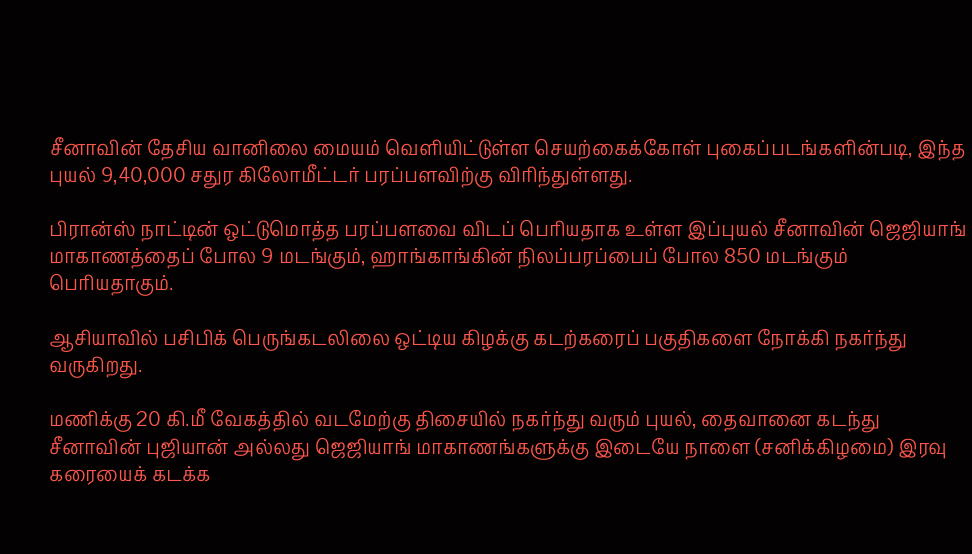சீனாவின் தேசிய வானிலை மையம் வெளியிட்டுள்ள செயற்கைக்கோள் புகைப்படங்களின்படி, இந்த புயல் 9,40,000 சதுர கிலோமீட்டர் பரப்பளவிற்கு விரிந்துள்ளது.

பிரான்ஸ் நாட்டின் ஒட்டுமொத்த பரப்பளவை விடப் பெரியதாக உள்ள இப்புயல் சீனாவின் ஜெஜியாங் மாகாணத்தைப் போல 9 மடங்கும், ஹாங்காங்கின் நிலப்பரப்பைப் போல 850 மடங்கும் பெரியதாகும்.

ஆசியாவில் பசிபிக் பெருங்கடலிலை ஒட்டிய கிழக்கு கடற்கரைப் பகுதிகளை நோக்கி நகர்ந்து வருகிறது.

மணிக்கு 20 கி.மீ வேகத்தில் வடமேற்கு திசையில் நகர்ந்து வரும் புயல், தைவானை கடந்து சீனாவின் புஜியான் அல்லது ஜெஜியாங் மாகாணங்களுக்கு இடையே நாளை (சனிக்கிழமை) இரவு கரையைக் கடக்க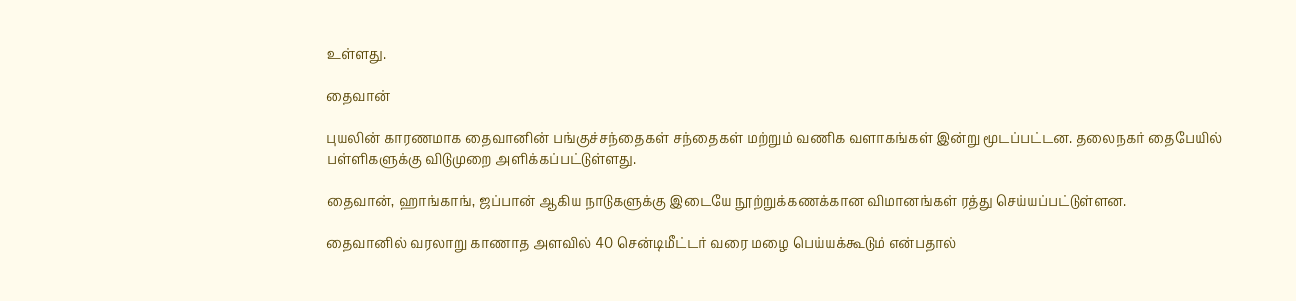உள்ளது.

தைவான்

புயலின் காரணமாக தைவானின் பங்குச்சந்தைகள் சந்தைகள் மற்றும் வணிக வளாகங்கள் இன்று மூடப்பட்டன. தலைநகர் தைபேயில் பள்ளிகளுக்கு விடுமுறை அளிக்கப்பட்டுள்ளது.

தைவான், ஹாங்காங், ஜப்பான் ஆகிய நாடுகளுக்கு இடையே நூற்றுக்கணக்கான விமானங்கள் ரத்து செய்யப்பட்டுள்ளன.

தைவானில் வரலாறு காணாத அளவில் 40 சென்டிமீட்டர் வரை மழை பெய்யக்கூடும் என்பதால்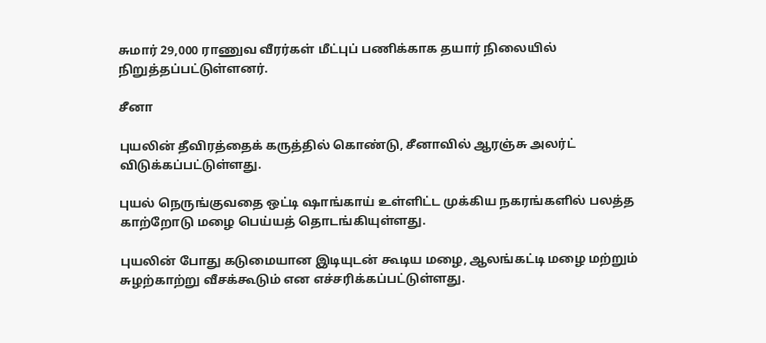சுமார் 29,000 ராணுவ வீரர்கள் மீட்புப் பணிக்காக தயார் நிலையில் நிறுத்தப்பட்டுள்ளனர்.

சீனா

புயலின் தீவிரத்தைக் கருத்தில் கொண்டு, சீனாவில் ஆரஞ்சு அலர்ட் விடுக்கப்பட்டுள்ளது.

புயல் நெருங்குவதை ஒட்டி ஷாங்காய் உள்ளிட்ட முக்கிய நகரங்களில் பலத்த காற்றோடு மழை பெய்யத் தொடங்கியுள்ளது.

புயலின் போது கடுமையான இடியுடன் கூடிய மழை, ஆலங்கட்டி மழை மற்றும் சுழற்காற்று வீசக்கூடும் என எச்சரிக்கப்பட்டுள்ளது.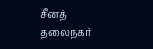சீனத் தலைநகர்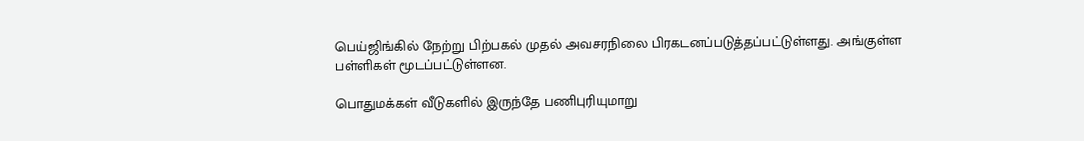பெய்ஜிங்கில் நேற்று பிற்பகல் முதல் அவசரநிலை பிரகடனப்படுத்தப்பட்டுள்ளது. அங்குள்ள பள்ளிகள் மூடப்பட்டுள்ளன.

பொதுமக்கள் வீடுகளில் இருந்தே பணிபுரியுமாறு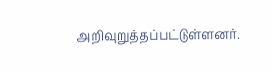அறிவுறுத்தப்பட்டுள்ளனர்.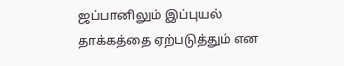ஜப்பானிலும் இப்புயல் தாக்கத்தை ஏற்படுத்தும் என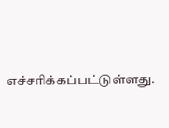எச்சரிக்கப்பட்டுள்ளது.